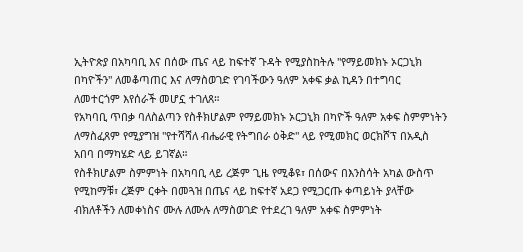ኢትዮጵያ በአካባቢ እና በሰው ጤና ላይ ከፍተኛ ጉዳት የሚያስከትሉ "የማይመክኑ ኦርጋኒክ በካዮችን" ለመቆጣጠር እና ለማስወገድ የገባችውን ዓለም አቀፍ ቃል ኪዳን በተግባር ለመተርጎም እየሰራች መሆኗ ተገለጸ።
የአካባቢ ጥበቃ ባለስልጣን የስቶክሆልም የማይመክኑ ኦርጋኒክ በካዮች ዓለም አቀፍ ስምምነትን ለማስፈጸም የሚያግዝ "የተሻሻለ ብሔራዊ የትግበራ ዕቅድ" ላይ የሚመክር ወርክሾፕ በአዲስ አበባ በማካሄድ ላይ ይገኛል።
የስቶክሆልም ስምምነት በአካባቢ ላይ ረጅም ጊዜ የሚቆዩ፣ በሰውና በእንስሳት አካል ውስጥ የሚከማቹ፣ ረጅም ርቀት በመጓዝ በጤና ላይ ከፍተኛ አደጋ የሚጋርጡ ቀጣይነት ያላቸው ብክለቶችን ለመቀነስና ሙሉ ለሙሉ ለማስወገድ የተደረገ ዓለም አቀፍ ስምምነት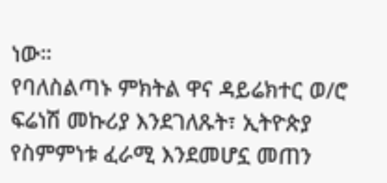ነው።
የባለስልጣኑ ምክትል ዋና ዳይሬክተር ወ/ሮ ፍሬነሽ መኩሪያ እንደገለጹት፣ ኢትዮጵያ የስምምነቱ ፈራሚ እንደመሆኗ መጠን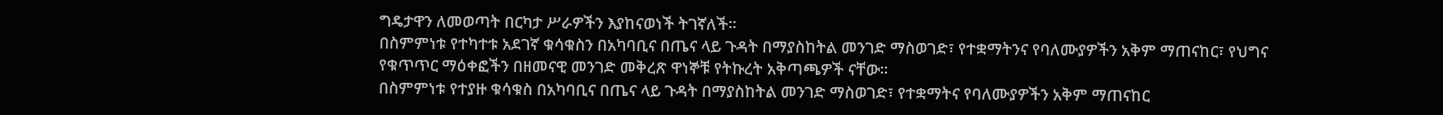ግዴታዋን ለመወጣት በርካታ ሥራዎችን እያከናወነች ትገኛለች።
በስምምነቱ የተካተቱ አደገኛ ቁሳቁስን በአካባቢና በጤና ላይ ጉዳት በማያስከትል መንገድ ማስወገድ፣ የተቋማትንና የባለሙያዎችን አቅም ማጠናከር፣ የህግና የቁጥጥር ማዕቀፎችን በዘመናዊ መንገድ መቅረጽ ዋነኞቹ የትኩረት አቅጣጫዎች ናቸው።
በስምምነቱ የተያዙ ቁሳቁስ በአካባቢና በጤና ላይ ጉዳት በማያስከትል መንገድ ማስወገድ፣ የተቋማትና የባለሙያዎችን አቅም ማጠናከር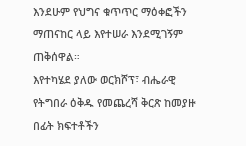እንደሁም የህግና ቁጥጥር ማዕቀፎችን ማጠናከር ላይ እየተሠራ እንደሚገኝም ጠቅሰዋል።
እየተካሄደ ያለው ወርክሾፕ፣ ብሔራዊ የትግበራ ዕቅዱ የመጨረሻ ቅርጽ ከመያዙ በፊት ክፍተቶችን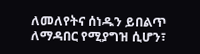ለመለየትና ሰነዱን ይበልጥ ለማዳበር የሚያግዝ ሲሆን፣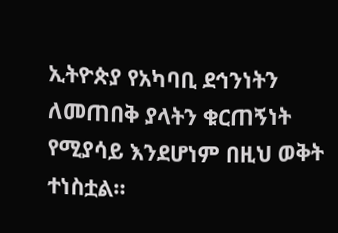ኢትዮጵያ የአካባቢ ደኅንነትን ለመጠበቅ ያላትን ቁርጠኝነት የሚያሳይ እንደሆነም በዚህ ወቅት ተነስቷል።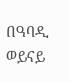በዓባዲ ወይናይ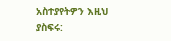አስተያየትዎን እዚህ ያስፍሩ: